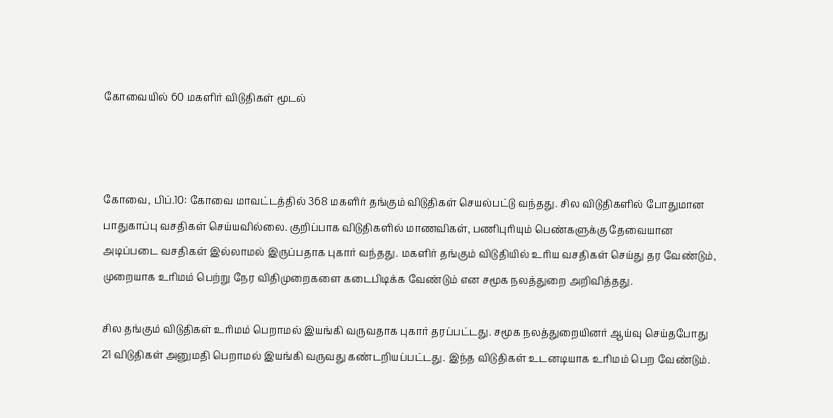கோவையில் 60 மகளிர் விடுதிகள் மூடல்



கோவை, பிப்.10: கோவை மாவட்டத்தில் 368 மகளிர் தங்கும் விடுதிகள் செயல்பட்டு வந்தது. சில விடுதிகளில் போதுமான பாதுகாப்பு வசதிகள் செய்யவில்லை. குறிப்பாக விடுதிகளில் மாணவிகள், பணிபுரியும் பெண்களுக்கு தேவையான அடிப்படை வசதிகள் இல்லாமல் இருப்பதாக புகார் வந்தது. மகளிர் தங்கும் விடுதியில் உரிய வசதிகள் செய்து தர வேண்டும், முறையாக உரிமம் பெற்று நேர விதிமுறைகளை கடைபிடிக்க வேண்டும் என சமூக நலத்துறை அறிவித்தது.

சில தங்கும் விடுதிகள் உரிமம் பெறாமல் இயங்கி வருவதாக புகார் தரப்பட்டது. சமூக நலத்துறையினர் ஆய்வு செய்தபோது 21 விடுதிகள் அனுமதி பெறாமல் இயங்கி வருவது கண்டறியப்பட்டது. இந்த விடுதிகள் உடனடியாக உரிமம் பெற வேண்டும்.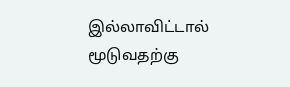இல்லாவிட்டால் மூடுவதற்கு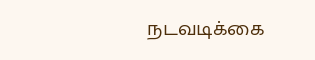நடவடிக்கை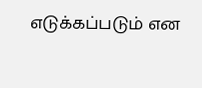எடுக்கப்படும் என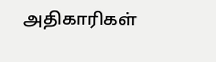அதிகாரிகள்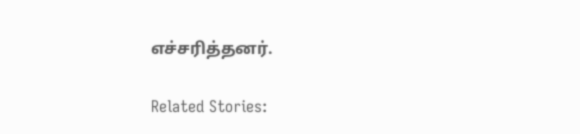எச்சரித்தனர்.

Related Stories: